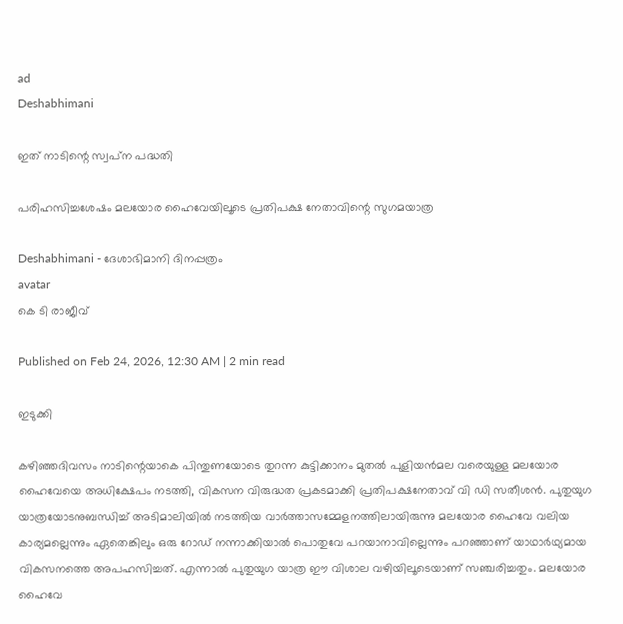ad
Deshabhimani

ഇത്‌ നാടിന്റെ സ്വപ്‌ന പദ്ധതി

പരിഹസിച്ചശേഷം മലയോര ഹൈവേയിലൂടെ പ്രതിപക്ഷ നേതാവിന്റെ സുഗമയാത്ര

Deshabhimani - ദേശാഭിമാനി ദിനപ്പത്രം
avatar
കെ ടി രാജീവ്‌

Published on Feb 24, 2026, 12:30 AM | 2 min read

ഇടുക്കി

കഴിഞ്ഞദിവസം നാടിന്റെയാകെ പിന്തുണയോടെ തുറന്ന കുട്ടിക്കാനം മുതല്‍ പുളിയന്‍മല വരെയുള്ള മലയോര ഹൈവേയെ അധിക്ഷേപം നടത്തി, വികസന വിരുദ്ധത പ്രകടമാക്കി പ്രതിപക്ഷനേതാവ്‌ വി ഡി സതീശൻ. പുതുയുഗ യാത്രയോടനുബന്ധിച്ച്‌ അടിമാലിയിൽ നടത്തിയ വാർത്താസമ്മേളനത്തിലായിരുന്നു മലയോര ഹൈവേ വലിയ കാര്യമല്ലെന്നും ഏതെങ്കിലും ഒരു റോഡ്‌ നന്നാക്കിയാൽ പൊതുവേ പറയാനാവില്ലെന്നും പറഞ്ഞാണ്‌ യാഥാർഥ്യമായ വികസനത്തെ അപഹസിച്ചത്‌. എന്നാൽ പുതുയുഗ യാത്ര ഇ‍ൗ വിശാല വഴിയിലൂടെയാണ്‌ സഞ്ചരിച്ചതും. മലയോര ഹൈവേ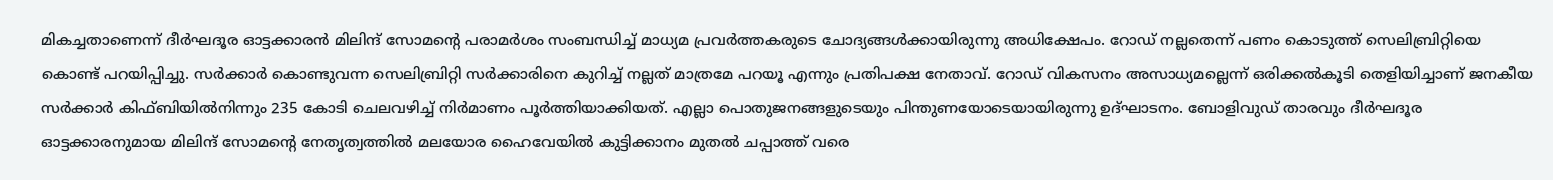മികച്ചതാണെന്ന് ദീർഘദൂര ഓട്ടക്കാരൻ മിലിന്ദ് സോമന്റെ പരാമർശം സംബന്ധിച്ച്‌ മാധ്യമ പ്രവർത്തകരുടെ ചോദ്യങ്ങൾക്കായിരുന്നു അധിക്ഷേപം. റോഡ് നല്ലതെന്ന് പണം കൊടുത്ത് സെലിബ്രിറ്റിയെ കൊണ്ട് പറയിപ്പിച്ചു. സർക്കാർ കൊണ്ടുവന്ന സെലിബ്രിറ്റി സർക്കാരിനെ കുറിച്ച് നല്ലത് മാത്രമേ പറയൂ എന്നും പ്രതിപക്ഷ നേതാവ്‌. റോഡ്‌ വികസനം അസാധ്യമല്ലെന്ന്‌ ഒരിക്കൽകൂടി തെളിയിച്ചാണ്‌ ജനകീയ സർക്കാർ കിഫ്ബിയില്‍നിന്നും 235 കോടി ചെലവഴിച്ച്‌ നിർമാണം പൂർത്തിയാക്കിയത്‌. എല്ലാ പൊതുജനങ്ങളുടെയും പിന്തുണയോടെയായിരുന്നു ഉദ്‌ഘാടനം. ബോളിവുഡ് താരവും ദീര്‍ഘദൂര ഓട്ടക്കാരനുമായ മിലിന്ദ് സോമന്റെ നേതൃത്വത്തിൽ മലയോര ഹൈവേയില്‍ കുട്ടിക്കാനം മുതൽ ചപ്പാത്ത് വരെ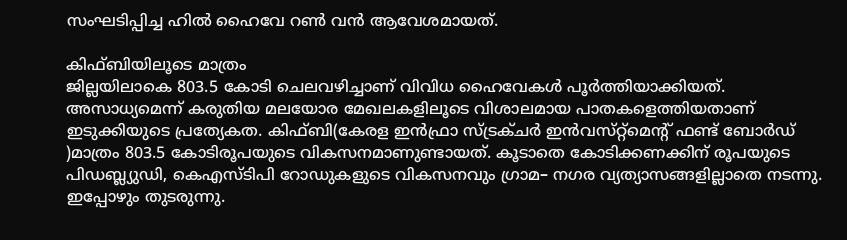സംഘടിപ്പിച്ച ഹിൽ ഹൈവേ റൺ വൻ ആവേശമായത്‌.

കിഫ്‌ബിയിലൂടെ മാത്രം
ജില്ലയിലാകെ 803.5 കോടി ചെലവഴിച്ചാണ്‌ വിവിധ ഹൈവേകൾ പൂർത്തിയാക്കിയത്‌. അസാധ്യമെന്ന്‌ കരുതിയ മലയോര മേഖലകളിലൂടെ വിശാലമായ പാതകളെത്തിയതാണ്‌ ഇടുക്കിയുടെ പ്രത്യേകത. കിഫ്ബി(കേരള ഇൻഫ്രാ സ്‌ട്രക്‌ചർ ഇൻവസ്‌റ്റ്‌മെന്റ്‌ ഫണ്ട്‌ ബോർഡ്‌ )മാത്രം 803.5 കോടിരൂപയുടെ വികസനമാണുണ്ടായത്‌. കൂടാതെ കോടിക്കണക്കിന്‌ രൂപയുടെ പിഡബ്ല്യുഡി, കെഎസ്‌ടിപി റോഡുകളുടെ വികസനവും ഗ്രാമ– നഗര വ്യത്യാസങ്ങളില്ലാതെ നടന്നു. ഇപ്പോഴും തുടരുന്നു.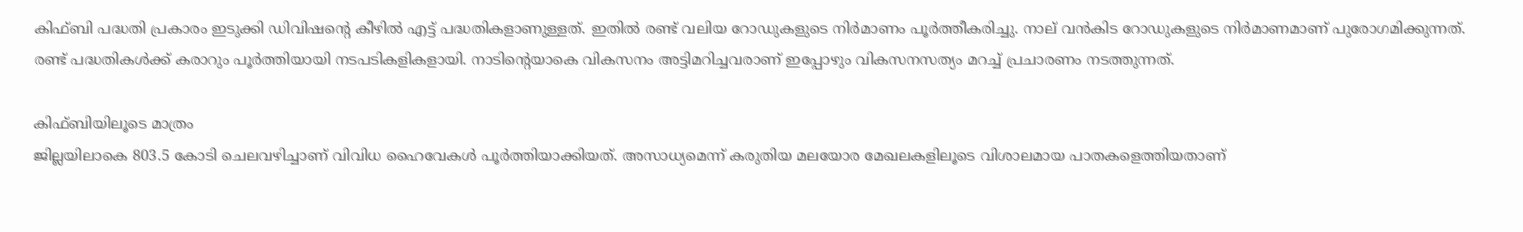കിഫ്‌ബി പദ്ധതി പ്രകാരം ഇടുക്കി ഡിവിഷന്റെ കീഴിൽ എട്ട്‌ പദ്ധതികളാണുള്ളത്. ഇതിൽ രണ്ട്‌ വലിയ റോഡുകളുടെ നിർമാണം പൂർത്തീകരിച്ചു. നാല്‌ വൻകിട റോഡുകളുടെ നിർമാണമാണ്‌ പുരോഗമിക്കുന്നത്‌. രണ്ട്‌ പദ്ധതികൾക്ക്‌ കരാറും പൂർത്തിയായി നടപടികളികളായി. നാടിന്റെയാകെ വികസനം അട്ടിമറിച്ചവരാണ്‌ ഇപ്പോഴും വികസനസത്യം മറച്ച്‌ പ്രചാരണം നടത്തുന്നത്‌.

കിഫ്‌ബിയിലൂടെ മാത്രം
ജില്ലയിലാകെ 803.5 കോടി ചെലവഴിച്ചാണ്‌ വിവിധ ഹൈവേകൾ പൂർത്തിയാക്കിയത്‌. അസാധ്യമെന്ന്‌ കരുതിയ മലയോര മേഖലകളിലൂടെ വിശാലമായ പാതകളെത്തിയതാണ്‌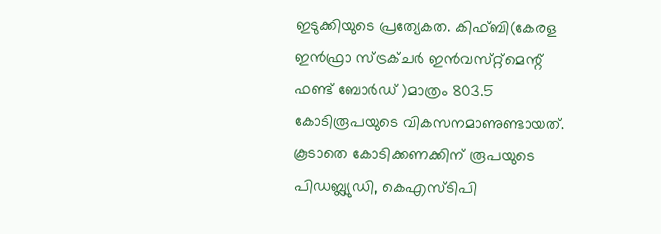ഇടുക്കിയുടെ പ്രത്യേകത. കിഫ്ബി(കേരള ഇൻഫ്രാ സ്‌ട്രക്‌ചർ ഇൻവസ്‌റ്റ്‌മെന്റ്‌ ഫണ്ട്‌ ബോർഡ്‌ )മാത്രം 803.5 കോടിരൂപയുടെ വികസനമാണുണ്ടായത്‌. കൂടാതെ കോടിക്കണക്കിന്‌ രൂപയുടെ പിഡബ്ല്യുഡി, കെഎസ്‌ടിപി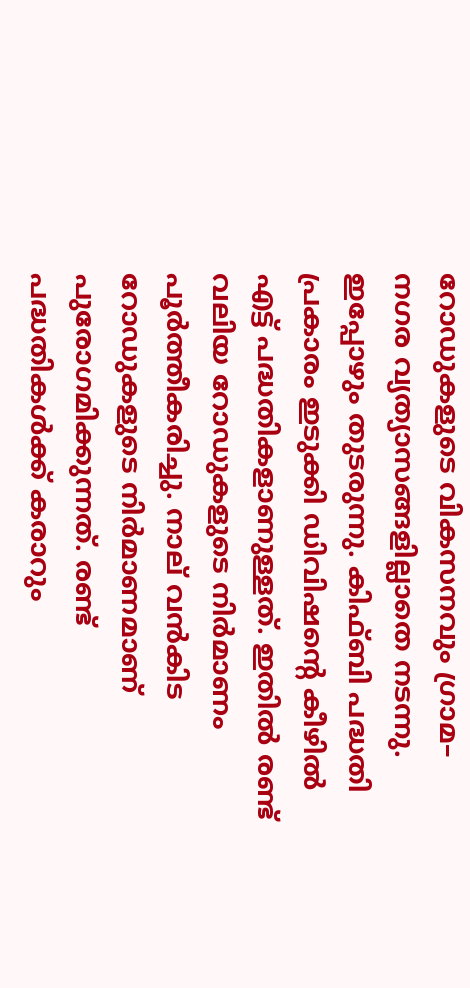റോഡുകളുടെ വികസനവും ഗ്രാമ– നഗര വ്യത്യാസങ്ങളില്ലാതെ നടന്നു. ഇപ്പോഴും തുടരുന്നു. കിഫ്‌ബി പദ്ധതി പ്രകാരം ഇടുക്കി ഡിവിഷന്റെ കീഴിൽ എട്ട്‌ പദ്ധതികളാണുള്ളത്. ഇതിൽ രണ്ട്‌ വലിയ റോഡുകളുടെ നിർമാണം പൂർത്തീകരിച്ചു. നാല്‌ വൻകിട റോഡുകളുടെ നിർമാണമാണ്‌ പുരോഗമിക്കുന്നത്‌. രണ്ട്‌ പദ്ധതികൾക്ക്‌ കരാറും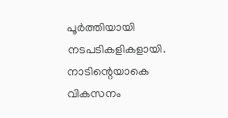പൂർത്തിയായി നടപടികളികളായി. നാടിന്റെയാകെ വികസനം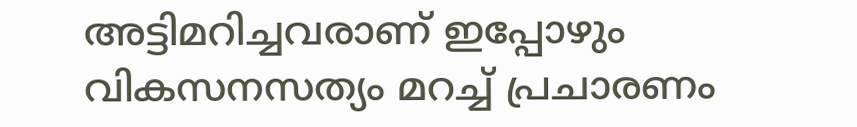അട്ടിമറിച്ചവരാണ്‌ ഇപ്പോഴും വികസനസത്യം മറച്ച്‌ പ്രചാരണം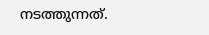നടത്തുന്നത്‌.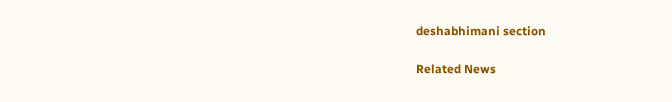deshabhimani section

Related News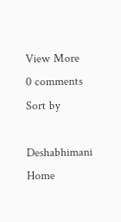View More
0 comments
Sort by

Deshabhimani
Home